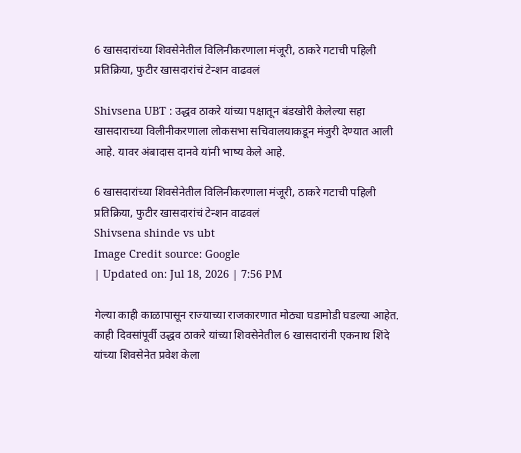6 खासदारांच्या शिवसेनेतील विलिनी‍करणाला मंजूरी, ठाकरे गटाची पहिली प्रतिक्रिया, फुटीर खासदारांचं टेन्शन वाढवलं

Shivsena UBT : उद्धव ठाकरे यांच्या पक्षातून बंडखोरी केलेल्या सहा खासदाराच्या विलीनीकरणाला लोकसभा सचिवालयाकडून मंजुरी देण्यात आली आहे. यावर अंबादास दानवे यांनी भाष्य केले आहे.

6 खासदारांच्या शिवसेनेतील विलिनी‍करणाला मंजूरी, ठाकरे गटाची पहिली प्रतिक्रिया, फुटीर खासदारांचं टेन्शन वाढवलं
Shivsena shinde vs ubt
Image Credit source: Google
| Updated on: Jul 18, 2026 | 7:56 PM

गेल्या काही काळापासून राज्याच्या राजकारणात मोठ्या घडामोडी घडल्या आहेत. काही दिवसांपूर्वी उद्धव ठाकरे यांच्या शिवसेनेतील 6 खासदारांनी एकनाथ शिंदे यांच्या शिवसेनेत प्रवेश केला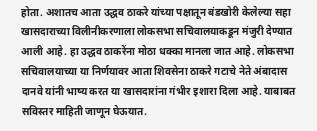होता. अशातच आता उद्धव ठाकरे यांच्या पक्षातून बंडखोरी केलेल्या सहा खासदाराच्या विलीनीकरणाला लोकसभा सचिवालयाकडून मंजुरी देण्यात आली आहे. हा उद्धव ठाकरेंना मोठा धक्का मानला जात आहे. लोकसभा सचिवालयाच्या या निर्णयावर आता शिवसेना ठाकरे गटाचे नेते अंबादास दानवे यांनी भाष्य करत या खासदारांना गंभीर इशारा दिला आहे. याबाबत सविस्तर माहिती जाणून घेऊयात.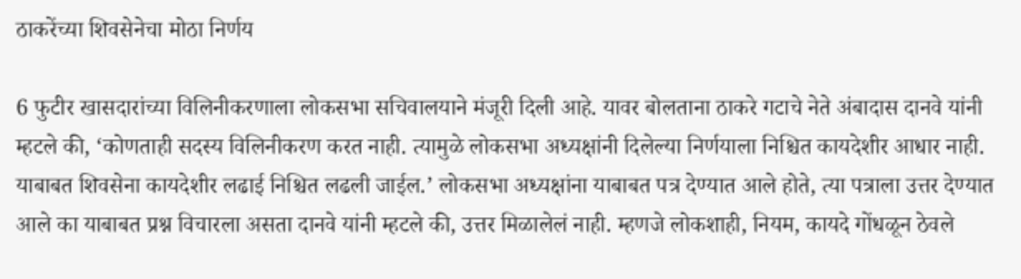ठाकरेंच्या शिवसेनेचा मोठा निर्णय

6 फुटीर खासदारांच्या विलिनीकरणाला लोकसभा सचिवालयाने मंजूरी दिली आहे. यावर बोलताना ठाकरे गटाचे नेते अंबादास दानवे यांनी म्हटले की, ‘कोणताही सदस्य विलिनीकरण करत नाही. त्यामुळे लोकसभा अध्यक्षांनी दिलेल्या निर्णयाला निश्चित कायदेशीर आधार नाही. याबाबत शिवसेना कायदेशीर लढाई निश्चित लढली जाईल.’ लोकसभा अध्यक्षांना याबाबत पत्र देण्यात आले होते, त्या पत्राला उत्तर देण्यात आले का याबाबत प्रश्न विचारला असता दानवे यांनी म्हटले की, उत्तर मिळालेलं नाही. म्हणजे लोकशाही, नियम, कायदे गोंधळून ठेवले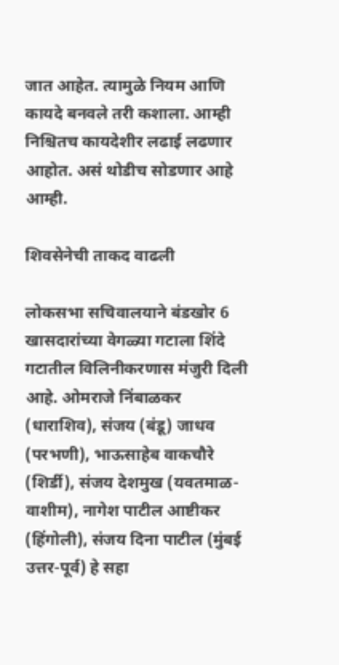जात आहेत. त्यामुळे नियम आणि कायदे बनवले तरी कशाला. आम्ही निश्चितच कायदेशीर लढाई लढणार आहोत. असं थोडीच सोडणार आहे आम्ही.

शिवसेनेची ताकद वाढली

लोकसभा सचिवालयाने बंडखोर 6 खासदारांच्या वेगळ्या गटाला शिंदे गटातील विलिनीकरणास मंजुरी दिली आहे. ओमराजे निंबाळकर (धाराशिव), संजय (बंडू) जाधव (परभणी), भाऊसाहेब वाकचौरे (शिर्डी), संजय देशमुख (यवतमाळ-वाशीम), नागेश पाटील आष्टीकर (हिंगोली), संजय दिना पाटील (मुंबई उत्तर-पूर्व) हे सहा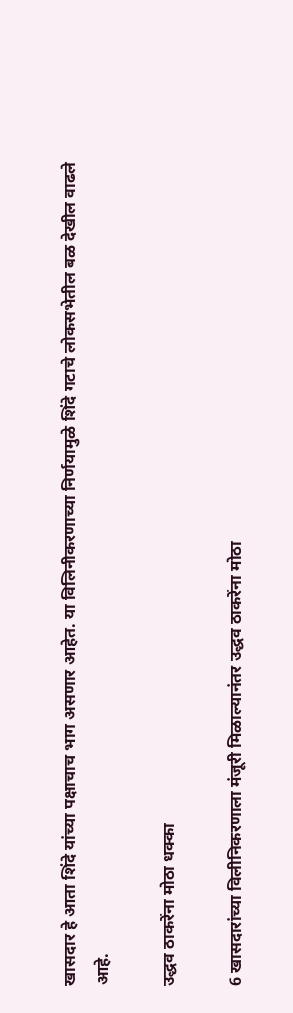खासदार हे आता शिंदे यांच्या पक्षाचाच भाग असणार आहेत. या विलिनीकरणाच्या निर्णयामुळे शिंदे गटाचे लोकसभेतील बळ देखील वाढले आहे.

उद्धव ठाकरेंना मोठा धक्का

6 खासदारांच्या विलीनि‍करणाला मंजूरी मिळाल्यानंतर उद्धव ठाकरेंना मोठा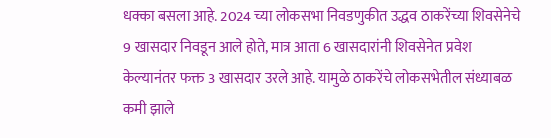धक्का बसला आहे. 2024 च्या लोकसभा निवडणुकीत उद्धव ठाकरेंच्या शिवसेनेचे 9 खासदार निवडून आले होते, मात्र आता 6 खासदारांनी शिवसेनेत प्रवेश केल्यानंतर फक्त 3 खासदार उरले आहे. यामुळे ठाकरेंचे लोकसभेतील संध्याबळ कमी झाले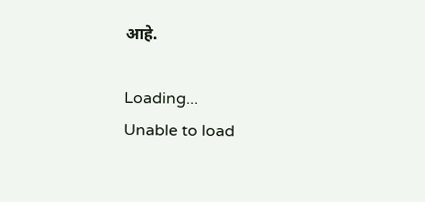आहे.

Loading...
Unable to load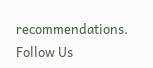recommendations.
Follow Us